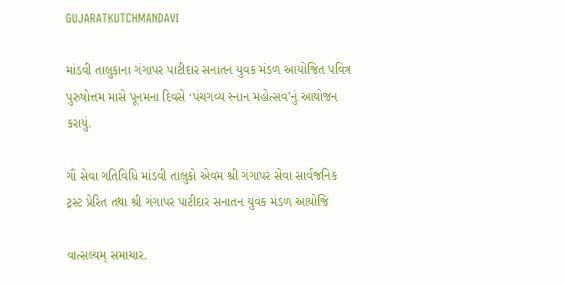GUJARATKUTCHMANDAVI

માંડવી તાલુકાના ગંગાપર પાટીદાર સનાતન યુવક મંડળ આયોજિત પવિત્ર પુરુષોત્તમ માસે પૂનમના દિવસે ‘પંચગવ્ય સ્નાન મહોત્સવ’નું આયોજન કરાયું.

ગૌ સેવા ગતિવિધિ માંડવી તાલુકો એવમ શ્રી ગંગાપર સેવા સાર્વજનિક ટ્રસ્ટ પ્રેરિત તથા શ્રી ગંગાપર પાટીદાર સનાતન યુવક મંડળ આયોજિ

વાત્સલ્યમ્ સમાચાર.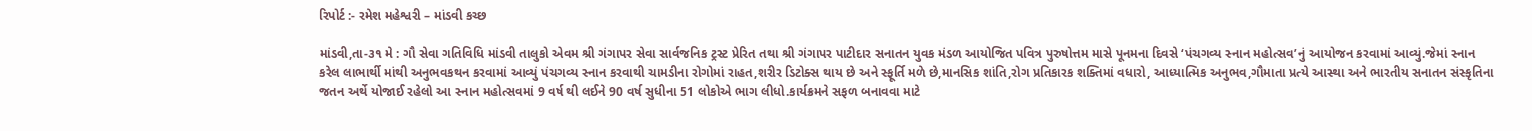રિપોર્ટ :- રમેશ મહેશ્વરી – માંડવી કચ્છ

માંડવી,તા-૩૧ મે : ગૌ સેવા ગતિવિધિ માંડવી તાલુકો એવમ શ્રી ગંગાપર સેવા સાર્વજનિક ટ્રસ્ટ પ્રેરિત તથા શ્રી ગંગાપર પાટીદાર સનાતન યુવક મંડળ આયોજિત પવિત્ર પુરુષોત્તમ માસે પૂનમના દિવસે ‘પંચગવ્ય સ્નાન મહોત્સવ’નું આયોજન કરવામાં આવ્યું.જેમાં સ્નાન કરેલ લાભાર્થી માંથી અનુભવકથન કરવામાં આવ્યું પંચગવ્ય સ્નાન કરવાથી ચામડીના રોગોમાં રાહત,શરીર ડિટોક્સ થાય છે અને સ્ફૂર્તિ મળે છે,માનસિક શાંતિ,રોગ પ્રતિકારક શક્તિમાં વધારો, આધ્યાત્મિક અનુભવ,ગૌમાતા પ્રત્યે આસ્થા અને ભારતીય સનાતન સંસ્કૃતિના જતન અર્થે યોજાઈ રહેલો આ સ્નાન મહોત્સવમાં 9 વર્ષ થી લઈને 90 વર્ષ સુધીના 51 લોકોએ ભાગ લીધો.કાર્યક્રમને સફળ બનાવવા માટે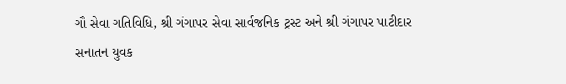ગૌ સેવા ગતિવિધિ, શ્રી ગંગાપર સેવા સાર્વજનિક ટ્રસ્ટ અને શ્રી ગંગાપર પાટીદાર સનાતન યુવક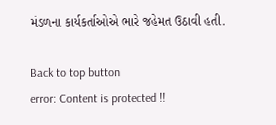મંડળના કાર્યકર્તાઓએ ભારે જહેમત ઉઠાવી હતી.

Back to top button
error: Content is protected !!